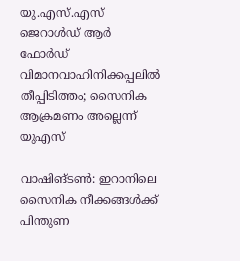യു.എസ്.എസ് ജെറാൾഡ് ആർ ഫോർഡ് വിമാനവാഹിനിക്കപ്പലിൽ തീപ്പിടിത്തം; സൈനിക ആക്രമണം അല്ലെന്ന് യുഎസ്

വാഷിങ്ടൺ: ഇറാനിലെ സൈനിക നീക്കങ്ങൾക്ക് പിന്തുണ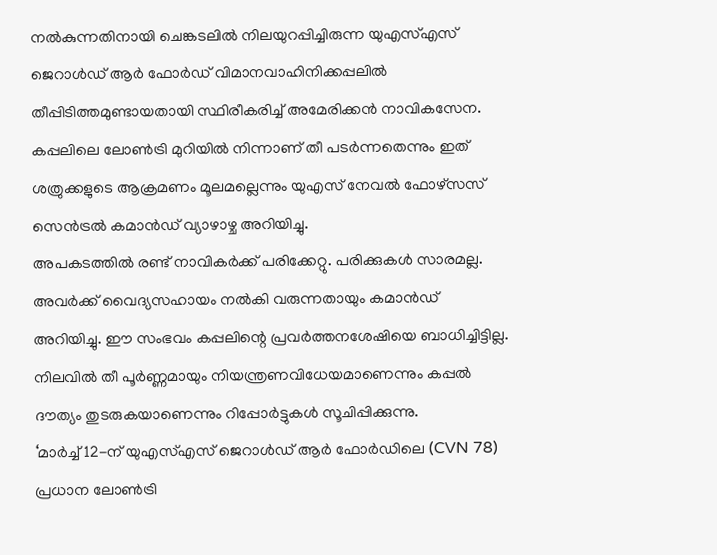നൽകുന്നതിനായി ചെങ്കടലിൽ നിലയുറപ്പിച്ചിരുന്ന യുഎസ്എസ് ജെറാൾഡ് ആർ ഫോർഡ് വിമാനവാഹിനിക്കപ്പലിൽ തീപ്പിടിത്തമുണ്ടായതായി സ്ഥിരീകരിച്ച് അമേരിക്കൻ നാവികസേന. കപ്പലിലെ ലോൺട്രി മുറിയിൽ നിന്നാണ് തീ പടർന്നതെന്നും ഇത് ശത്രുക്കളുടെ ആക്രമണം മൂലമല്ലെന്നും യുഎസ് നേവൽ ഫോഴ്സസ് സെൻട്രൽ കമാൻഡ് വ്യാഴാഴ്ച അറിയിച്ചു.
അപകടത്തിൽ രണ്ട് നാവികർക്ക് പരിക്കേറ്റു. പരിക്കുകൾ സാരമല്ല. അവർക്ക് വൈദ്യസഹായം നൽകി വരുന്നതായും കമാൻഡ് അറിയിച്ചു. ഈ സംഭവം കപ്പലിന്റെ പ്രവർത്തനശേഷിയെ ബാധിച്ചിട്ടില്ല. നിലവിൽ തീ പൂർണ്ണമായും നിയന്ത്രണവിധേയമാണെന്നും കപ്പൽ ദൗത്യം തുടരുകയാണെന്നും റിപ്പോർട്ടുകൾ സൂചിപ്പിക്കുന്നു.
‘മാർച്ച് 12-ന് യുഎസ്എസ് ജെറാൾഡ് ആർ ഫോർഡിലെ (CVN 78) പ്രധാന ലോൺട്രി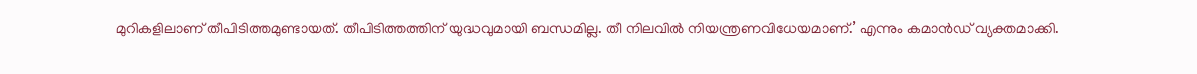മുറികളിലാണ് തീപിടിത്തമുണ്ടായത്. തീപിടിത്തത്തിന് യുദ്ധവുമായി ബന്ധമില്ല. തീ നിലവിൽ നിയന്ത്രണവിധേയമാണ്.’ എന്നും കമാൻഡ് വ്യക്തമാക്കി.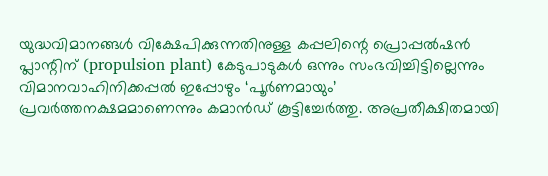യുദ്ധവിമാനങ്ങൾ വിക്ഷേപിക്കുന്നതിനുള്ള കപ്പലിന്റെ പ്രൊപ്പൽഷൻ പ്ലാന്റിന് (propulsion plant) കേടുപാടുകൾ ഒന്നും സംഭവിച്ചിട്ടില്ലെന്നും വിമാനവാഹിനിക്കപ്പൽ ഇപ്പോഴും ‘പൂർണമായും’ പ്രവർത്തനക്ഷമമാണെന്നും കമാൻഡ് കൂട്ടിച്ചേർത്തു. അപ്രതീക്ഷിതമായി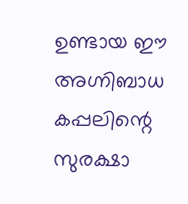ഉണ്ടായ ഈ അഗ്നിബാധ കപ്പലിന്റെ സുരക്ഷാ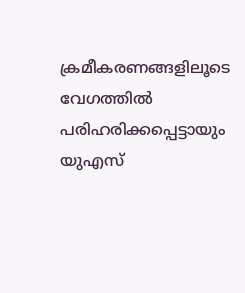ക്രമീകരണങ്ങളിലൂടെ വേഗത്തിൽ പരിഹരിക്കപ്പെട്ടായും യുഎസ്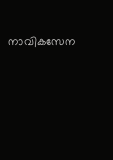നാവികസേന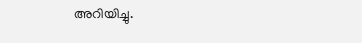അറിയിച്ചു.